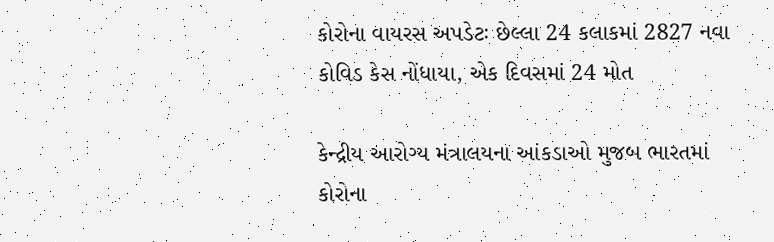કોરોના વાયરસ અપડેટઃ છેલ્લા 24 કલાકમાં 2827 નવા કોવિડ કેસ નોંધાયા, એક દિવસમાં 24 મોત

કેન્દ્રીય આરોગ્ય મંત્રાલયના આંકડાઓ મુજબ ભારતમાં કોરોના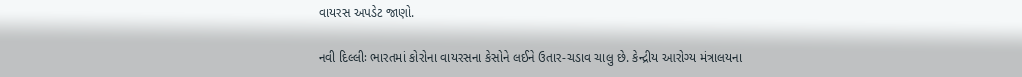વાયરસ અપડેટ જાણો.

નવી દિલ્લીઃ ભારતમાં કોરોના વાયરસના કેસોને લઈને ઉતાર-ચડાવ ચાલુ છે. કેન્દ્રીય આરોગ્ય મંત્રાલયના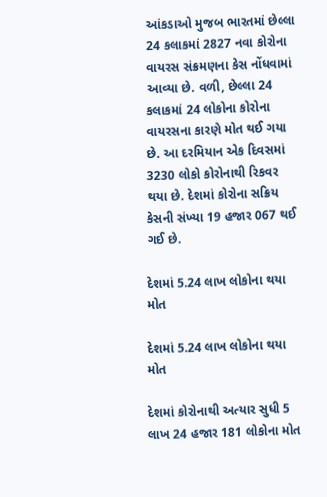આંકડાઓ મુજબ ભારતમાં છેલ્લા 24 કલાકમાં 2827 નવા કોરોના વાયરસ સંક્રમણના કેસ નોંધવામાં આવ્યા છે. વળી, છેલ્લા 24 કલાકમાં 24 લોકોના કોરોના વાયરસના કારણે મોત થઈ ગયા છે. આ દરમિયાન એક દિવસમાં 3230 લોકો કોરોનાથી રિકવર થયા છે. દેશમાં કોરોના સક્રિય કેસની સંખ્યા 19 હજાર 067 થઈ ગઈ છે.

દેશમાં 5.24 લાખ લોકોના થયા મોત

દેશમાં 5.24 લાખ લોકોના થયા મોત

દેશમાં કોરોનાથી અત્યાર સુધી 5 લાખ 24 હજાર 181 લોકોના મોત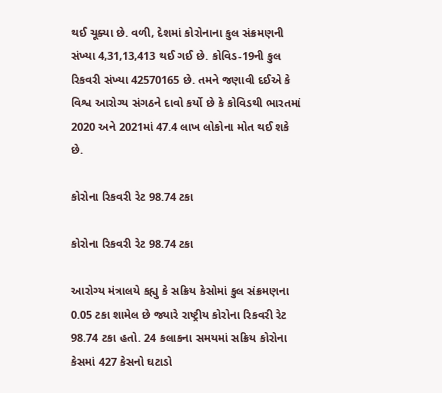થઈ ચૂક્યા છે. વળી, દેશમાં કોરોનાના કુલ સંક્રમણની સંખ્યા 4,31,13,413 થઈ ગઈ છે. કોવિડ-19ની કુલ રિકવરી સંખ્યા 42570165 છે. તમને જણાવી દઈએ કે વિશ્વ આરોગ્ય સંગઠને દાવો કર્યો છે કે કોવિડથી ભારતમાં 2020 અને 2021માં 47.4 લાખ લોકોના મોત થઈ શકે છે.

કોરોના રિકવરી રેટ 98.74 ટકા

કોરોના રિકવરી રેટ 98.74 ટકા

આરોગ્ય મંત્રાલયે કહ્યુ કે સક્રિય કેસોમાં કુલ સંક્રમણના 0.05 ટકા શામેલ છે જ્યારે રાષ્ટ્રીય કોરોના રિકવરી રેટ 98.74 ટકા હતો. 24 કલાકના સમયમાં સક્રિય કોરોના કેસમાં 427 કેસનો ઘટાડો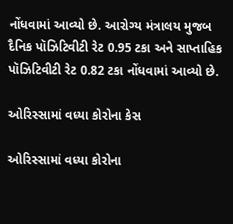નોંધવામાં આવ્યો છે. આરોગ્ય મંત્રાલય મુજબ દૈનિક પૉઝિટિવીટી રેટ 0.95 ટકા અને સાપ્તાહિક પૉઝિટિવીટી રેટ 0.82 ટકા નોંધવામાં આવ્યો છે.

ઓરિસ્સામાં વધ્યા કોરોના કેસ

ઓરિસ્સામાં વધ્યા કોરોના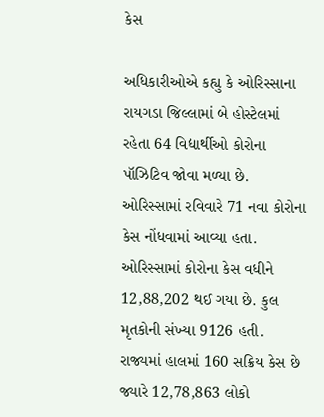કેસ

અધિકારીઓએ કહ્યુ કે ઓરિસ્સાના રાયગડા જિલ્લામાં બે હોસ્ટેલમાં રહેતા 64 વિદ્યાર્થીઓ કોરોના પૉઝિટિવ જોવા મળ્યા છે. ઓરિસ્સામાં રવિવારે 71 નવા કોરોના કેસ નોંધવામાં આવ્યા હતા. ઓરિસ્સામાં કોરોના કેસ વધીને 12,88,202 થઈ ગયા છે. કુલ મૃતકોની સંખ્યા 9126 હતી. રાજ્યમાં હાલમાં 160 સક્રિય કેસ છે જ્યારે 12,78,863 લોકો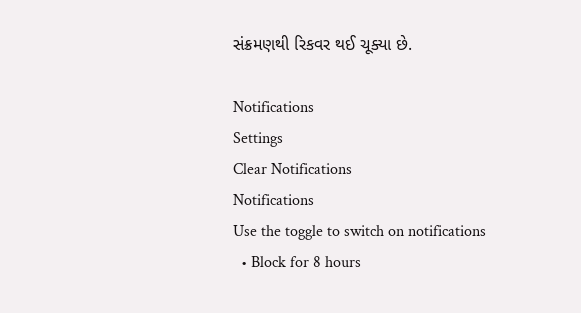સંક્રમણથી રિકવર થઈ ચૂક્યા છે.

Notifications
Settings
Clear Notifications
Notifications
Use the toggle to switch on notifications
  • Block for 8 hours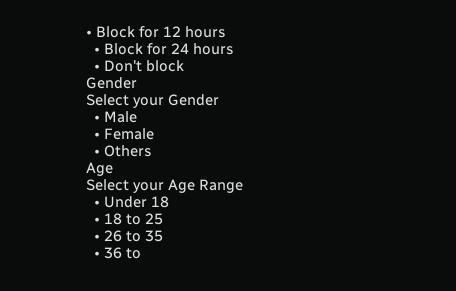• Block for 12 hours
  • Block for 24 hours
  • Don't block
Gender
Select your Gender
  • Male
  • Female
  • Others
Age
Select your Age Range
  • Under 18
  • 18 to 25
  • 26 to 35
  • 36 to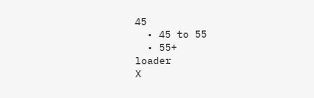45
  • 45 to 55
  • 55+
loader
X